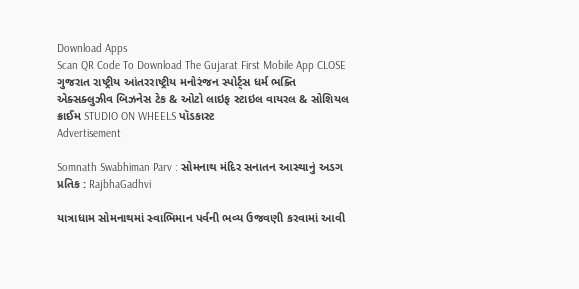Download Apps
Scan QR Code To Download The Gujarat First Mobile App CLOSE
ગુજરાત રાષ્ટ્રીય આંતરરાષ્ટ્રીય મનોરંજન સ્પોર્ટ્સ ધર્મ ભક્તિ એક્સક્લુઝીવ બિઝનેસ ટેક & ઓટો લાઇફ સ્ટાઇલ વાયરલ & સોશિયલ ક્રાઈમ STUDIO ON WHEELS પૉડકાસ્ટ
Advertisement

Somnath Swabhiman Parv : સોમનાથ મંદિર સનાતન આસ્થાનું અડગ પ્રતિક : RajbhaGadhvi

યાત્રાધામ સોમનાથમાં સ્વાભિમાન પર્વની ભવ્ય ઉજવણી કરવામાં આવી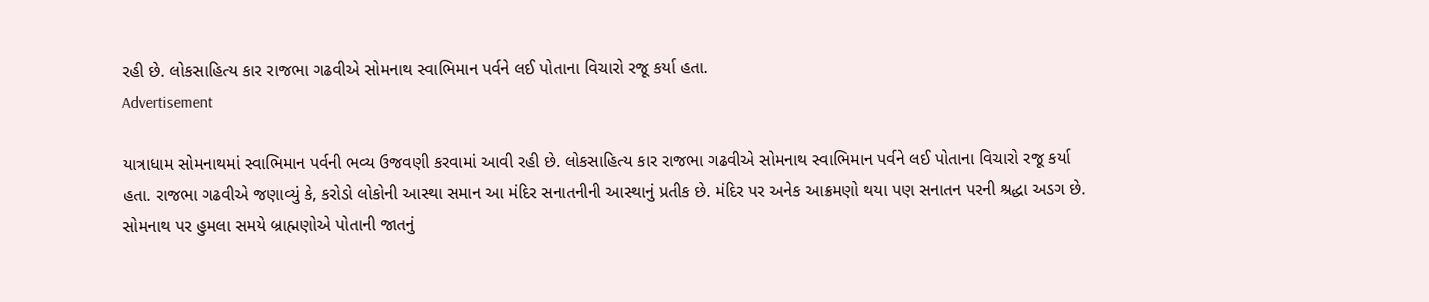રહી છે. લોકસાહિત્ય કાર રાજભા ગઢવીએ સોમનાથ સ્વાભિમાન પર્વને લઈ પોતાના વિચારો રજૂ કર્યા હતા.
Advertisement

યાત્રાધામ સોમનાથમાં સ્વાભિમાન પર્વની ભવ્ય ઉજવણી કરવામાં આવી રહી છે. લોકસાહિત્ય કાર રાજભા ગઢવીએ સોમનાથ સ્વાભિમાન પર્વને લઈ પોતાના વિચારો રજૂ કર્યા હતા. રાજભા ગઢવીએ જણાવ્યું કે, કરોડો લોકોની આસ્થા સમાન આ મંદિર સનાતનીની આસ્થાનું પ્રતીક છે. મંદિર પર અનેક આક્રમણો થયા પણ સનાતન પરની શ્રદ્ધા અડગ છે. સોમનાથ પર હુમલા સમયે બ્રાહ્મણોએ પોતાની જાતનું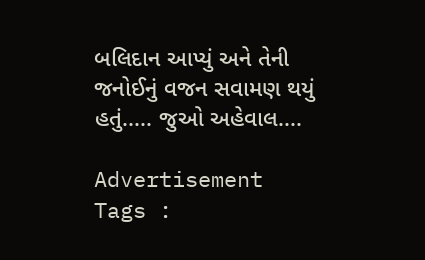બલિદાન આપ્યું અને તેની જનોઈનું વજન સવામણ થયું હતું..... જુઓ અહેવાલ....

Advertisement
Tags :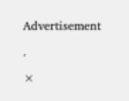Advertisement

.

×